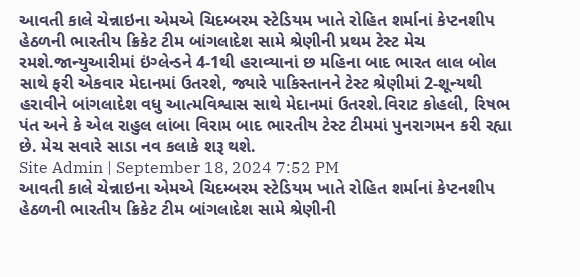આવતી કાલે ચેન્નાઇના એમએ ચિદમ્બરમ સ્ટેડિયમ ખાતે રોહિત શર્માનાં કેપ્ટનશીપ હેઠળની ભારતીય ક્રિકેટ ટીમ બાંગલાદેશ સામે શ્રેણીની પ્રથમ ટેસ્ટ મેચ રમશે.જાન્યુઆરીમાં ઇંગ્લેન્ડને 4-1થી હરાવ્યાનાં છ મહિના બાદ ભારત લાલ બોલ સાથે ફરી એકવાર મેદાનમાં ઉતરશે, જ્યારે પાકિસ્તાનને ટેસ્ટ શ્રેણીમાં 2-શૂન્યથી હરાવીને બાંગલાદેશ વધુ આત્મવિશ્વાસ સાથે મેદાનમાં ઉતરશે.વિરાટ કોહલી, રિષભ પંત અને કે એલ રાહુલ લાંબા વિરામ બાદ ભારતીય ટેસ્ટ ટીમમાં પુનરાગમન કરી રહ્યા છે. મેચ સવારે સાડા નવ કલાકે શરૂ થશે.
Site Admin | September 18, 2024 7:52 PM
આવતી કાલે ચેન્નાઇના એમએ ચિદમ્બરમ સ્ટેડિયમ ખાતે રોહિત શર્માનાં કેપ્ટનશીપ હેઠળની ભારતીય ક્રિકેટ ટીમ બાંગલાદેશ સામે શ્રેણીની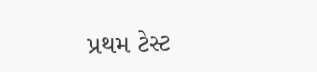પ્રથમ ટેસ્ટ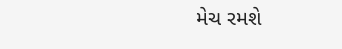મેચ રમશે